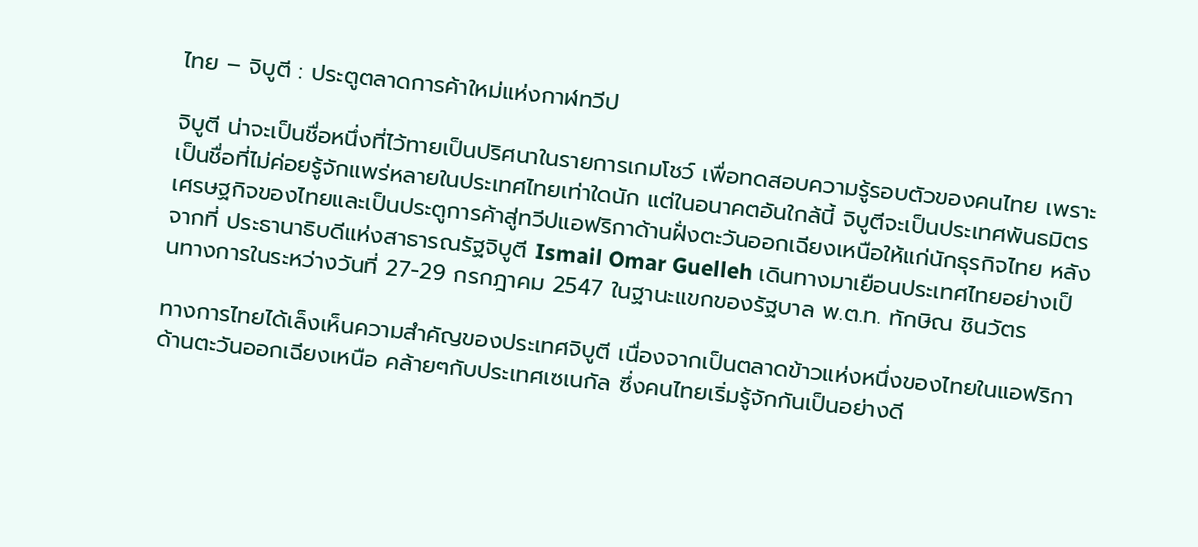ไทย – จิบูตี : ประตูตลาดการค้าใหม่แห่งกาฬทวีป

จิบูตี น่าจะเป็นชื่อหนึ่งที่ไว้ทายเป็นปริศนาในรายการเกมโชว์ เพื่อทดสอบความรู้รอบตัวของคนไทย เพราะเป็นชื่อที่ไม่ค่อยรู้จักแพร่หลายในประเทศไทยเท่าใดนัก แต่ในอนาคตอันใกล้นี้ จิบูตีจะเป็นประเทศพันธมิตรเศรษฐกิจของไทยและเป็นประตูการค้าสู่ทวีปแอฟริกาด้านฝั่งตะวันออกเฉียงเหนือให้แก่นักธุรกิจไทย หลังจากที่ ประธานาธิบดีแห่งสาธารณรัฐจิบูตี Ismail Omar Guelleh เดินทางมาเยือนประเทศไทยอย่างเป็นทางการในระหว่างวันที่ 27-29 กรกฎาคม 2547 ในฐานะแขกของรัฐบาล พ.ต.ท. ทักษิณ ชินวัตร

ทางการไทยได้เล็งเห็นความสำคัญของประเทศจิบูตี เนื่องจากเป็นตลาดข้าวแห่งหนึ่งของไทยในแอฟริกาด้านตะวันออกเฉียงเหนือ คล้ายๆกับประเทศเซเนกัล ซึ่งคนไทยเริ่มรู้จักกันเป็นอย่างดี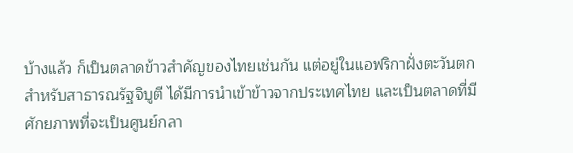บ้างแล้ว ก็เป็นตลาดข้าวสำคัญของไทยเช่นกัน แต่อยู่ในแอฟริกาฝั่งตะวันตก สำหรับสาธารณรัฐจิบูตี ได้มีการนำเข้าข้าวจากประเทศไทย และเป็นตลาดที่มีศักยภาพที่จะเป็นศูนย์กลา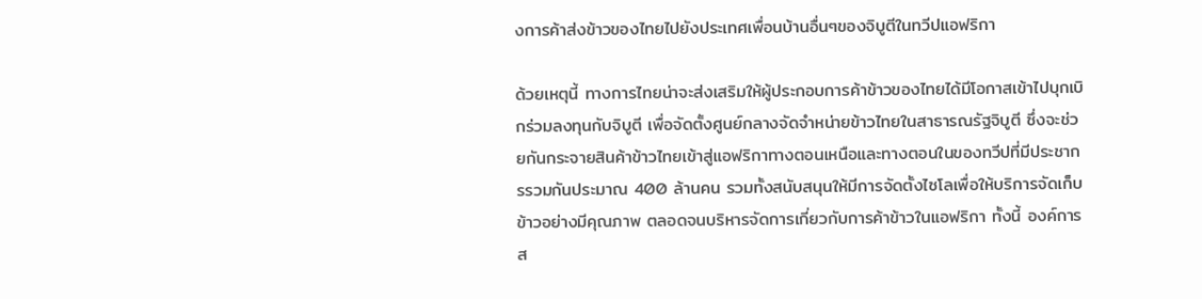งการค้าส่งข้าวของไทยไปยังประเทศเพื่อนบ้านอื่นๆของจิบูตีในทวีปแอฟริกา

ด้วยเหตุนี้ ทางการไทยน่าจะส่งเสริมให้ผู้ประกอบการค้าข้าวของไทยได้มีโอกาสเข้าไปบุกเบิกร่วมลงทุนกับจิบูตี เพื่อจัดตั้งศูนย์กลางจัดจำหน่ายข้าวไทยในสาธารณรัฐจิบูตี ซึ่งจะช่วยกันกระจายสินค้าข้าวไทยเข้าสู่แอฟริกาทางตอนเหนือและทางตอนในของทวีปที่มีประชากรรวมกันประมาณ 400 ล้านคน รวมทั้งสนับสนุนให้มีการจัดตั้งไซโลเพื่อให้บริการจัดเก็บข้าวอย่างมีคุณภาพ ตลอดจนบริหารจัดการเกี่ยวกับการค้าข้าวในแอฟริกา ทั้งนี้ องค์การส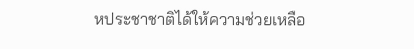หประชาชาติได้ให้ความช่วยเหลือ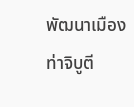พัฒนาเมืองท่าจิบูตี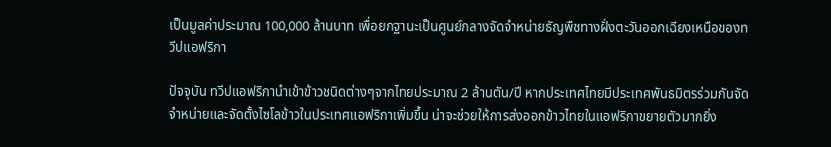เป็นมูลค่าประมาณ 100,000 ล้านบาท เพื่อยกฐานะเป็นศูนย์กลางจัดจำหน่ายธัญพืชทางฝั่งตะวันออกเฉียงเหนือของทวีปแอฟริกา

ปัจจุบัน ทวีปแอฟริกานำเข้าข้าวชนิดต่างๆจากไทยประมาณ 2 ล้านตัน/ปี หากประเทศไทยมีประเทศพันธมิตรร่วมกันจัดจำหน่ายและจัดตั้งไซโลข้าวในประเทศแอฟริกาเพิ่มขึ้น น่าจะช่วยให้การส่งออกข้าวไทยในแอฟริกาขยายตัวมากยิ่ง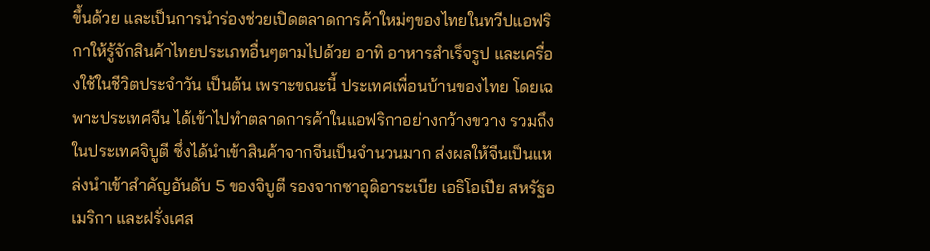ขึ้นด้วย และเป็นการนำร่องช่วยเปิดตลาดการค้าใหม่ๆของไทยในทวีปแอฟริกาให้รู้จักสินค้าไทยประเภทอื่นๆตามไปด้วย อาทิ อาหารสำเร็จรูป และเครื่องใช้ในชีวิตประจำวัน เป็นต้น เพราะขณะนี้ ประเทศเพื่อนบ้านของไทย โดยเฉพาะประเทศจีน ได้เข้าไปทำตลาดการค้าในแอฟริกาอย่างกว้างขวาง รวมถึงในประเทศจิบูตี ซึ่งได้นำเข้าสินค้าจากจีนเป็นจำนวนมาก ส่งผลให้จีนเป็นแหล่งนำเข้าสำคัญอันดับ 5 ของจิบูตี รองจากซาอุดิอาระเบีย เอธิโอเปีย สหรัฐอเมริกา และฝรั่งเศส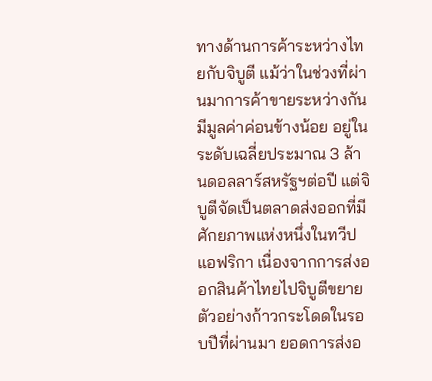ทางด้านการค้าระหว่างไทยกับจิบูตี แม้ว่าในช่วงที่ผ่านมาการค้าขายระหว่างกันมีมูลค่าค่อนข้างน้อย อยู่ในระดับเฉลี่ยประมาณ 3 ล้านดอลลาร์สหรัฐฯต่อปี แต่จิบูตีจัดเป็นตลาดส่งออกที่มีศักยภาพแห่งหนึ่งในทวีปแอฟริกา เนื่องจากการส่งออกสินค้าไทยไปจิบูตีขยายตัวอย่างก้าวกระโดดในรอบปีที่ผ่านมา ยอดการส่งอ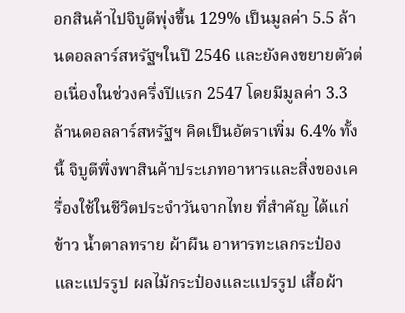อกสินค้าไปจิบูตีพุ่งขึ้น 129% เป็นมูลค่า 5.5 ล้านดอลลาร์สหรัฐฯในปี 2546 และยังคงขยายตัวต่อเนื่องในช่วงครึ่งปีแรก 2547 โดยมีมูลค่า 3.3 ล้านดอลลาร์สหรัฐฯ คิดเป็นอัตราเพิ่ม 6.4% ทั้งนี้ จิบูตีพึ่งพาสินค้าประเภทอาหารและสิ่งของเครื่องใช้ในชีวิตประจำวันจากไทย ที่สำคัญ ได้แก่ ข้าว น้ำตาลทราย ผ้าผืน อาหารทะเลกระป๋องและแปรรูป ผลไม้กระป๋องและแปรรูป เสื้อผ้า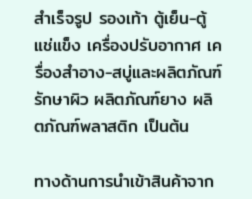สำเร็จรูป รองเท้า ตู้เย็น-ตู้แช่แข็ง เครื่องปรับอากาศ เครื่องสำอาง-สบู่และผลิตภัณฑ์รักษาผิว ผลิตภัณฑ์ยาง ผลิตภัณฑ์พลาสติก เป็นต้น

ทางด้านการนำเข้าสินค้าจาก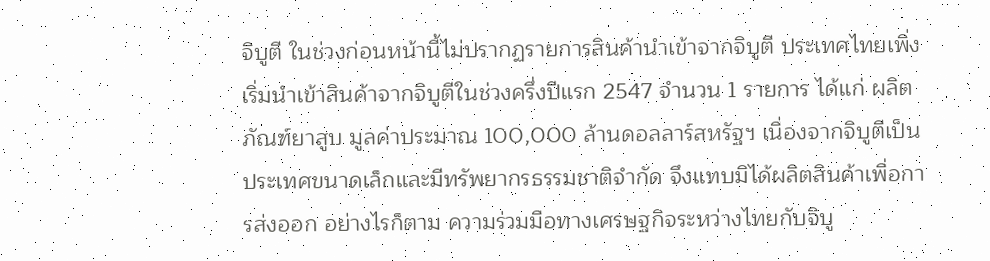จิบูตี ในช่วงก่อนหน้านี้ไม่ปรากฏรายการสินค้านำเข้าจากจิบูตี ประเทศไทยเพิ่งเริ่มนำเข้าสินค้าจากจิบูตีในช่วงครึ่งปีแรก 2547 จำนวน 1 รายการ ได้แก่ ผลิตภัณฑ์ยาสูบ มูลค่าประมาณ 100,000 ล้านดอลลาร์สหรัฐฯ เนื่องจากจิบูตีเป็นประเทศขนาดเล็กและมีทรัพยากรธรรมชาติจำกัด จึงแทบมิได้ผลิตสินค้าเพื่อการส่งออก อย่างไรก็ตาม ความร่วมมือทางเศรษฐกิจระหว่างไทยกับจิบู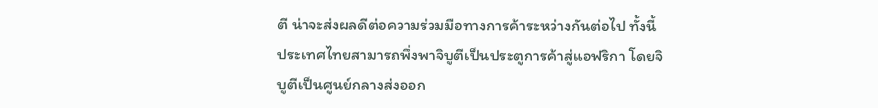ตี น่าจะส่งผลดีต่อความร่วมมือทางการค้าระหว่างกันต่อไป ทั้งนี้ ประเทศไทยสามารถพึ่งพาจิบูตีเป็นประตูการค้าสู่แอฟริกา โดยจิบูตีเป็นศูนย์กลางส่งออก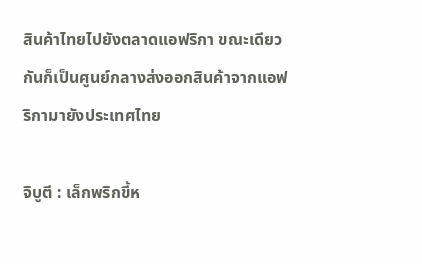สินค้าไทยไปยังตลาดแอฟริกา ขณะเดียวกันก็เป็นศูนย์กลางส่งออกสินค้าจากแอฟริกามายังประเทศไทย

จิบูตี : เล็กพริกขี้ห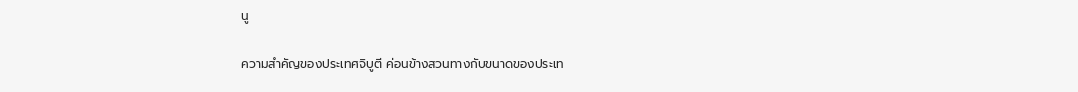นู

ความสำคัญของประเทศจิบูตี ค่อนข้างสวนทางกับขนาดของประเท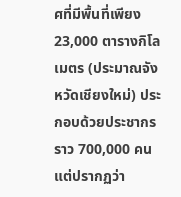ศที่มีพื้นที่เพียง 23,000 ตารางกิโลเมตร (ประมาณจังหวัดเชียงใหม่) ประกอบด้วยประชากรราว 700,000 คน แต่ปรากฏว่า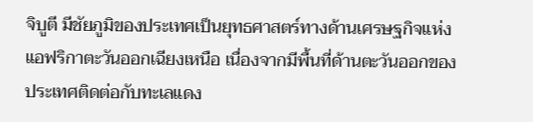จิบูตี มีชัยภูมิของประเทศเป็นยุทธศาสตร์ทางด้านเศรษฐกิจแห่งแอฟริกาตะวันออกเฉียงเหนือ เนื่องจากมีพื้นที่ด้านตะวันออกของประเทศติดต่อกับทะเลแดง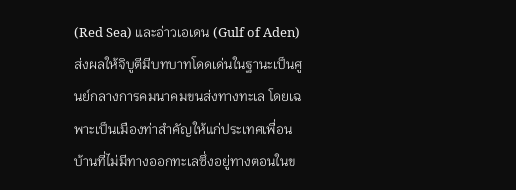(Red Sea) และอ่าวเอเดน (Gulf of Aden) ส่งผลให้จิบูตีมีบทบาทโดดเด่นในฐานะเป็นศูนย์กลางการคมนาคมขนส่งทางทะเล โดยเฉพาะเป็นเมืองท่าสำคัญให้แก่ประเทศเพื่อนบ้านที่ไม่มีทางออกทะเลซึ่งอยู่ทางตอนในข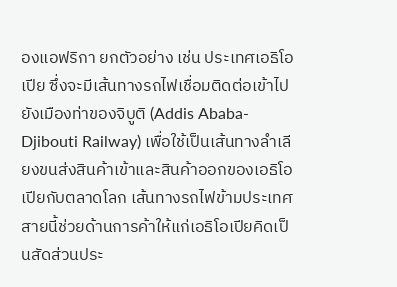องแอฟริกา ยกตัวอย่าง เช่น ประเทศเอธิโอเปีย ซึ่งจะมีเส้นทางรถไฟเชื่อมติดต่อเข้าไปยังเมืองท่าของจิบูติ (Addis Ababa-Djibouti Railway) เพื่อใช้เป็นเส้นทางลำเลียงขนส่งสินค้าเข้าและสินค้าออกของเอธิโอเปียกับตลาดโลก เส้นทางรถไฟข้ามประเทศสายนี้ช่วยด้านการค้าให้แก่เอธิโอเปียคิดเป็นสัดส่วนประ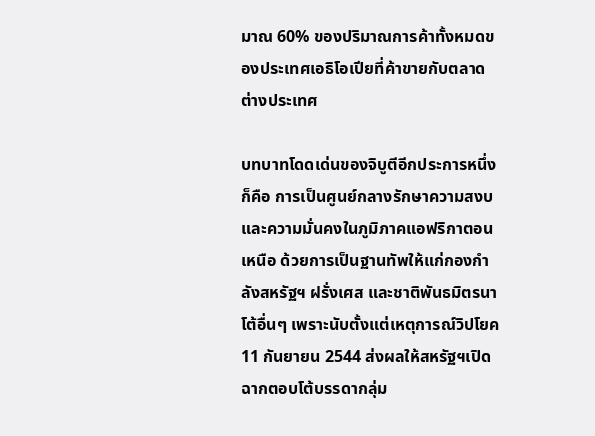มาณ 60% ของปริมาณการค้าทั้งหมดของประเทศเอธิโอเปียที่ค้าขายกับตลาดต่างประเทศ

บทบาทโดดเด่นของจิบูตีอีกประการหนึ่ง ก็คือ การเป็นศูนย์กลางรักษาความสงบและความมั่นคงในภูมิภาคแอฟริกาตอนเหนือ ด้วยการเป็นฐานทัพให้แก่กองกำลังสหรัฐฯ ฝรั่งเศส และชาติพันธมิตรนาโต้อื่นๆ เพราะนับตั้งแต่เหตุการณ์วิปโยค 11 กันยายน 2544 ส่งผลให้สหรัฐฯเปิดฉากตอบโต้บรรดากลุ่ม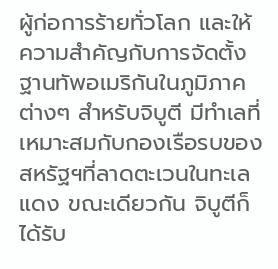ผู้ก่อการร้ายทั่วโลก และให้ความสำคัญกับการจัดตั้งฐานทัพอเมริกันในภูมิภาคต่างๆ สำหรับจิบูตี มีทำเลที่เหมาะสมกับกองเรือรบของสหรัฐฯที่ลาดตะเวนในทะเลแดง ขณะเดียวกัน จิบูตีก็ได้รับ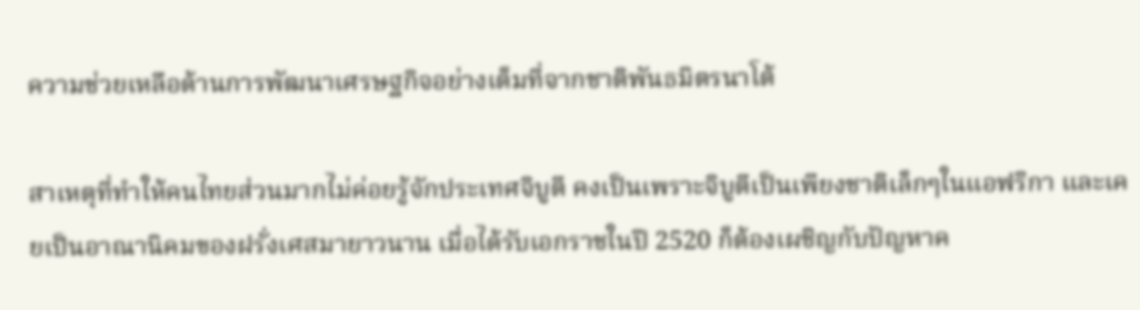ความช่วยเหลือด้านการพัฒนาเศรษฐกิจอย่างเต็มที่จากชาติพันธมิตรนาโต้

สาเหตุที่ทำให้คนไทยส่วนมากไม่ค่อยรู้จักประเทศจิบูตี คงเป็นเพราะจิบูตีเป็นเพียงชาติเล็กๆในแอฟริกา และเคยเป็นอาณานิคมของฝรั่งเศสมายาวนาน เมื่อได้รับเอกราชในปี 2520 ก็ต้องเผชิญกับปัญหาค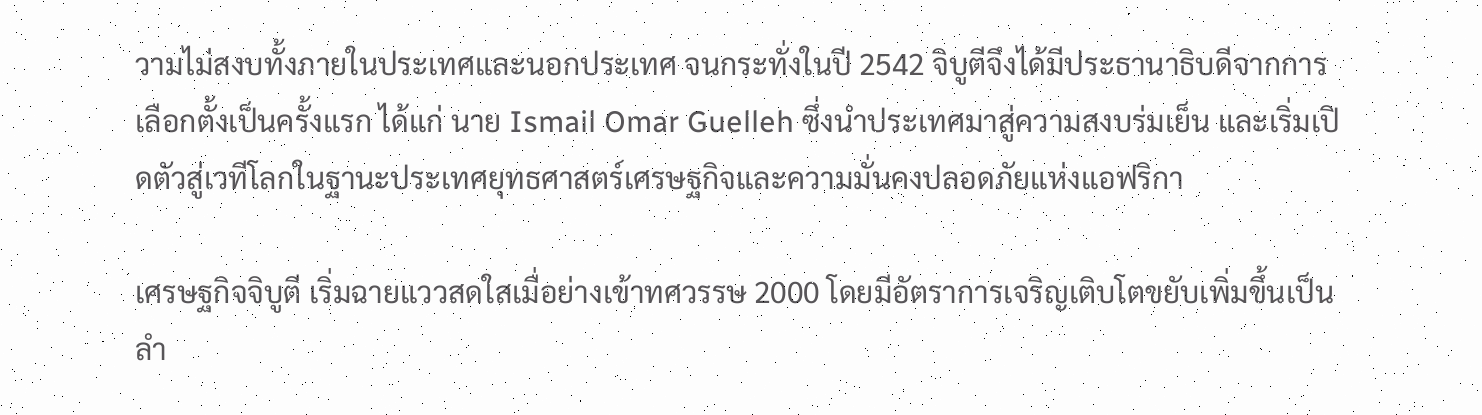วามไม่สงบทั้งภายในประเทศและนอกประเทศ จนกระทั่งในปี 2542 จิบูตีจึงได้มีประธานาธิบดีจากการเลือกตั้งเป็นครั้งแรก ได้แก่ นาย Ismail Omar Guelleh ซึ่งนำประเทศมาสู่ความสงบร่มเย็น และเริ่มเปิดตัวสู่เวทีโลกในฐานะประเทศยุทธศาสตร์เศรษฐกิจและความมั่นคงปลอดภัยแห่งแอฟริกา

เศรษฐกิจจิบูตี เริ่มฉายแววสดใสเมื่อย่างเข้าทศวรรษ 2000 โดยมีอัตราการเจริญเติบโตขยับเพิ่มขึ้นเป็นลำ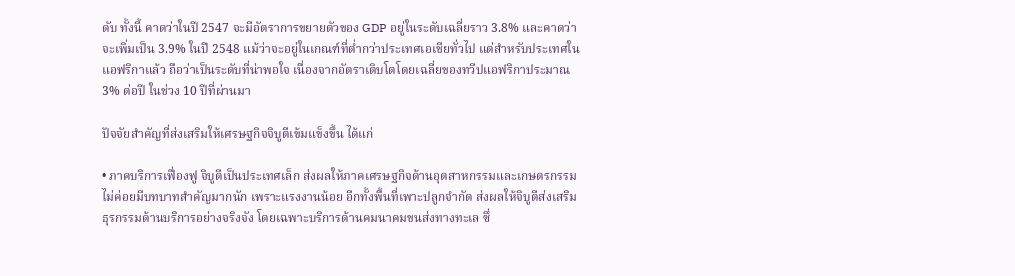ดับ ทั้งนี้ คาดว่าในปี 2547 จะมีอัตราการขยายตัวของ GDP อยู่ในระดับเฉลี่ยราว 3.8% และคาดว่าจะเพิ่มเป็น 3.9% ในปี 2548 แม้ว่าจะอยู่ในเกณฑ์ที่ต่ำกว่าประเทศเอเชียทั่วไป แต่สำหรับประเทศในแอฟริกาแล้ว ถือว่าเป็นระดับที่น่าพอใจ เนื่องจากอัตราเติบโตโดยเฉลี่ยของทวีปแอฟริกาประมาณ 3% ต่อปี ในช่วง 10 ปีที่ผ่านมา

ปัจจัยสำคัญที่ส่งเสริมให้เศรษฐกิจจิบูตีเข้มแข็งขึ้น ได้แก่

• ภาคบริการเฟื่องฟู จิบูตีเป็นประเทศเล็ก ส่งผลให้ภาคเศรษฐกิจด้านอุตสาหกรรมและเกษตรกรรมไม่ค่อยมีบทบาทสำคัญมากนัก เพราะแรงงานน้อย อีกทั้งพื้นที่เพาะปลูกจำกัด ส่งผลให้จิบูตีส่งเสริมธุรกรรมด้านบริการอย่างจริงจัง โดยเฉพาะบริการด้านคมนาคมขนส่งทางทะเล ซึ่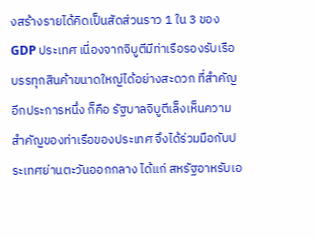งสร้างรายได้คิดเป็นสัดส่วนราว 1 ใน 3 ของ GDP ประเทศ เนี่องจากจิบูตีมีท่าเรือรองรับเรือบรรทุกสินค้าขนาดใหญ่ได้อย่างสะดวก ที่สำคัญอีกประการหนึ่ง ก็คือ รัฐบาลจิบูตีเล็งเห็นความสำคัญของท่าเรือของประเทศ จึงได้ร่วมมือกับประเทศย่านตะวันออกกลาง ได้แก่ สหรัฐอาหรับเอ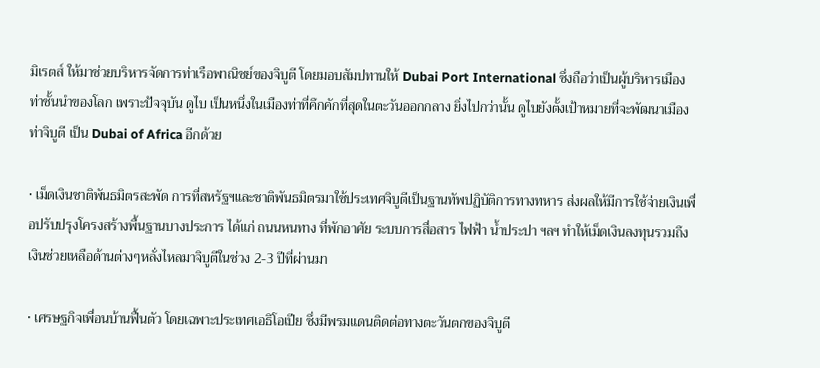มิเรตส์ ให้มาช่วยบริหารจัดการท่าเรือพาณิชย์ของจิบูตี โดยมอบสัมปทานให้ Dubai Port International ซึ่งถือว่าเป็นผู้บริหารเมืองท่าชั้นนำของโลก เพราะปัจจุบัน ดูไบ เป็นหนึ่งในเมืองท่าที่คึกคักที่สุดในตะวันออกกลาง ยิ่งไปกว่านั้น ดูไบยังตั้งเป้าหมายที่จะพัฒนาเมืองท่าจิบูตี เป็น Dubai of Africa อีกด้วย

• เม็ดเงินชาติพันธมิตรสะพัด การที่สหรัฐฯและชาติพันธมิตรมาใช้ประเทศจิบูตีเป็นฐานทัพปฏิบัติการทางทหาร ส่งผลให้มีการใช้จ่ายเงินเพื่อปรับปรุงโครงสร้างพื้นฐานบางประการ ได้แก่ ถนนหนทาง ที่พักอาศัย ระบบการสื่อสาร ไฟฟ้า น้ำประปา ฯลฯ ทำให้เม็ดเงินลงทุนรวมถึงเงินช่วยเหลือด้านต่างๆหลั่งไหลมาจิบูตีในช่วง 2-3 ปีที่ผ่านมา

• เศรษฐกิจเพื่อนบ้านฟื้นตัว โดยเฉพาะประเทศเอธิโอเปีย ซึ่งมีพรมแดนติดต่อทางตะวันตกของจิบูตี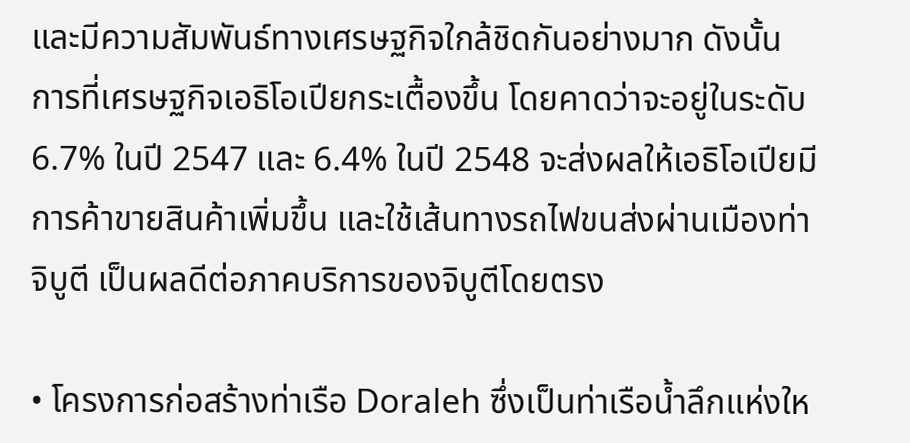และมีความสัมพันธ์ทางเศรษฐกิจใกล้ชิดกันอย่างมาก ดังนั้น การที่เศรษฐกิจเอธิโอเปียกระเตื้องขึ้น โดยคาดว่าจะอยู่ในระดับ 6.7% ในปี 2547 และ 6.4% ในปี 2548 จะส่งผลให้เอธิโอเปียมีการค้าขายสินค้าเพิ่มขึ้น และใช้เส้นทางรถไฟขนส่งผ่านเมืองท่าจิบูตี เป็นผลดีต่อภาคบริการของจิบูตีโดยตรง

• โครงการก่อสร้างท่าเรือ Doraleh ซึ่งเป็นท่าเรือน้ำลึกแห่งให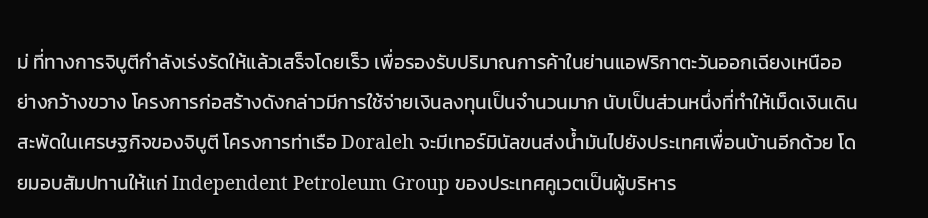ม่ ที่ทางการจิบูตีกำลังเร่งรัดให้แล้วเสร็จโดยเร็ว เพื่อรองรับปริมาณการค้าในย่านแอฟริกาตะวันออกเฉียงเหนืออย่างกว้างขวาง โครงการก่อสร้างดังกล่าวมีการใช้จ่ายเงินลงทุนเป็นจำนวนมาก นับเป็นส่วนหนึ่งที่ทำให้เม็ดเงินเดินสะพัดในเศรษฐกิจของจิบูตี โครงการท่าเรือ Doraleh จะมีเทอร์มินัลขนส่งน้ำมันไปยังประเทศเพื่อนบ้านอีกด้วย โดยมอบสัมปทานให้แก่ Independent Petroleum Group ของประเทศคูเวตเป็นผู้บริหาร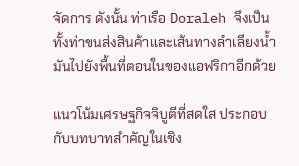จัดการ ดังนั้น ท่าเรือ Doraleh จึงเป็นทั้งท่าขนส่งสินค้าและเส้นทางลำเลียงน้ำมันไปยังพื้นที่ตอนในของแอฟริกาอีกด้วย

แนวโน้มเศรษฐกิจจิบูตีที่สดใส ประกอบกับบทบาทสำคัญในเชิง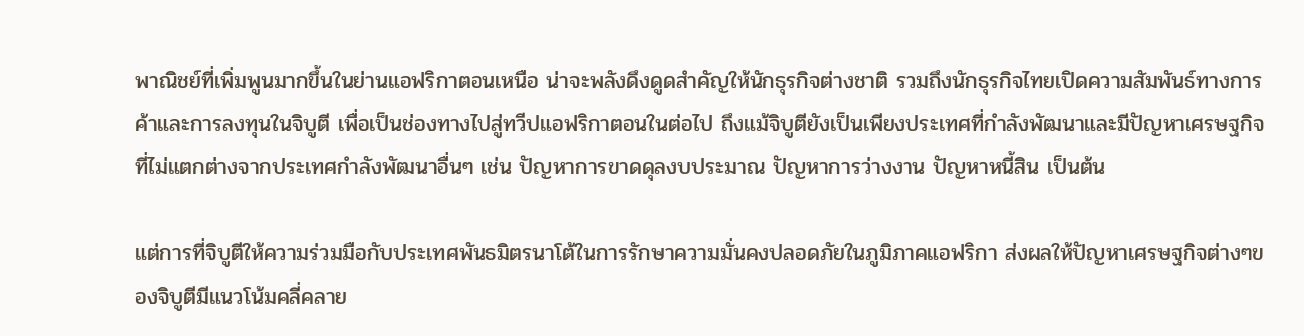พาณิชย์ที่เพิ่มพูนมากขึ้นในย่านแอฟริกาตอนเหนือ น่าจะพลังดึงดูดสำคัญให้นักธุรกิจต่างชาติ รวมถึงนักธุรกิจไทยเปิดความสัมพันธ์ทางการค้าและการลงทุนในจิบูตี เพื่อเป็นช่องทางไปสู่ทวีปแอฟริกาตอนในต่อไป ถึงแม้จิบูตียังเป็นเพียงประเทศที่กำลังพัฒนาและมีปัญหาเศรษฐกิจที่ไม่แตกต่างจากประเทศกำลังพัฒนาอื่นๆ เช่น ปัญหาการขาดดุลงบประมาณ ปัญหาการว่างงาน ปัญหาหนี้สิน เป็นต้น

แต่การที่จิบูตีให้ความร่วมมือกับประเทศพันธมิตรนาโต้ในการรักษาความมั่นคงปลอดภัยในภูมิภาคแอฟริกา ส่งผลให้ปัญหาเศรษฐกิจต่างๆของจิบูตีมีแนวโน้มคลี่คลาย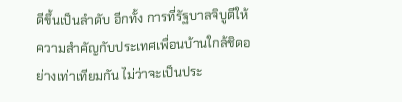ดีขึ้นเป็นลำดับ อีกทั้ง การที่รัฐบาลจิบูตีให้ความสำคัญกับประเทศเพื่อนบ้านใกล้ชิดอย่างเท่าเทียมกัน ไม่ว่าจะเป็นประ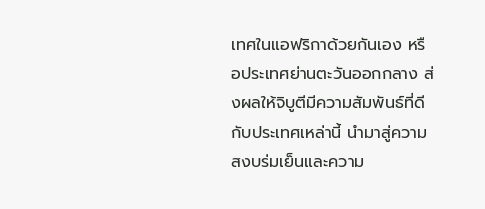เทศในแอฟริกาด้วยกันเอง หรือประเทศย่านตะวันออกกลาง ส่งผลให้จิบูตีมีความสัมพันธ์ที่ดีกับประเทศเหล่านี้ นำมาสู่ความสงบร่มเย็นและความ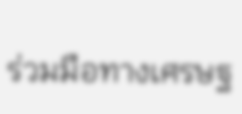ร่วมมือทางเศรษฐ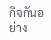กิจกันอย่าง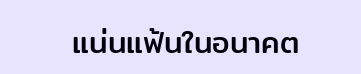แน่นแฟ้นในอนาคต